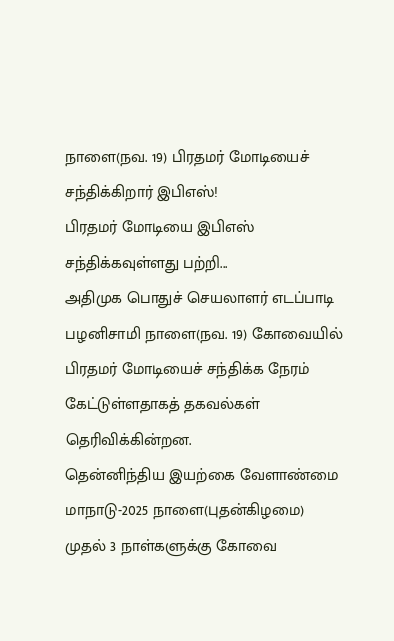நாளை(நவ. 19) பிரதமர் மோடியைச் சந்திக்கிறார் இபிஎஸ்!
பிரதமர் மோடியை இபிஎஸ் சந்திக்கவுள்ளது பற்றி...
அதிமுக பொதுச் செயலாளர் எடப்பாடி பழனிசாமி நாளை(நவ. 19) கோவையில் பிரதமர் மோடியைச் சந்திக்க நேரம் கேட்டுள்ளதாகத் தகவல்கள் தெரிவிக்கின்றன.
தென்னிந்திய இயற்கை வேளாண்மை மாநாடு-2025 நாளை(புதன்கிழமை) முதல் 3 நாள்களுக்கு கோவை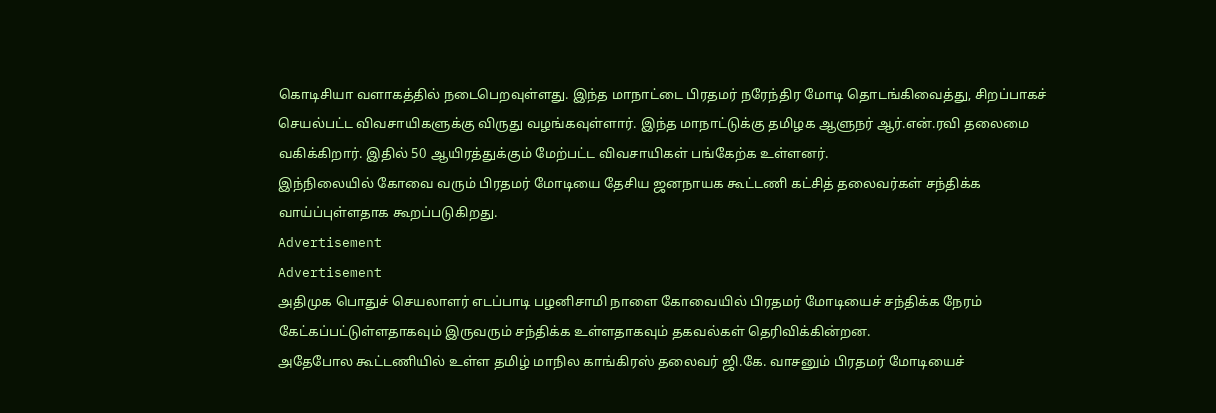கொடிசியா வளாகத்தில் நடைபெறவுள்ளது. இந்த மாநாட்டை பிரதமர் நரேந்திர மோடி தொடங்கிவைத்து, சிறப்பாகச் செயல்பட்ட விவசாயிகளுக்கு விருது வழங்கவுள்ளார். இந்த மாநாட்டுக்கு தமிழக ஆளுநர் ஆர்.என்.ரவி தலைமை வகிக்கிறார். இதில் 50 ஆயிரத்துக்கும் மேற்பட்ட விவசாயிகள் பங்கேற்க உள்ளனர்.
இந்நிலையில் கோவை வரும் பிரதமர் மோடியை தேசிய ஜனநாயக கூட்டணி கட்சித் தலைவர்கள் சந்திக்க வாய்ப்புள்ளதாக கூறப்படுகிறது.
Advertisement
Advertisement
அதிமுக பொதுச் செயலாளர் எடப்பாடி பழனிசாமி நாளை கோவையில் பிரதமர் மோடியைச் சந்திக்க நேரம் கேட்கப்பட்டுள்ளதாகவும் இருவரும் சந்திக்க உள்ளதாகவும் தகவல்கள் தெரிவிக்கின்றன.
அதேபோல கூட்டணியில் உள்ள தமிழ் மாநில காங்கிரஸ் தலைவர் ஜி.கே. வாசனும் பிரதமர் மோடியைச்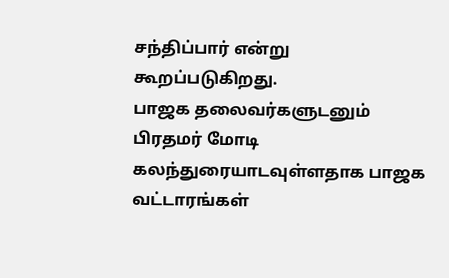சந்திப்பார் என்று கூறப்படுகிறது.
பாஜக தலைவர்களுடனும் பிரதமர் மோடி கலந்துரையாடவுள்ளதாக பாஜக வட்டாரங்கள்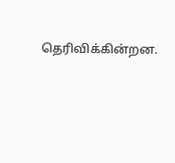தெரிவிக்கின்றன.